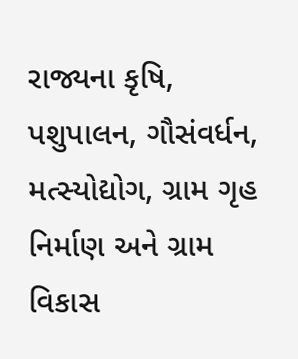રાજ્યના કૃષિ, પશુપાલન, ગૌસંવર્ધન, મત્સ્યોદ્યોગ, ગ્રામ ગૃહ નિર્માણ અને ગ્રામ વિકાસ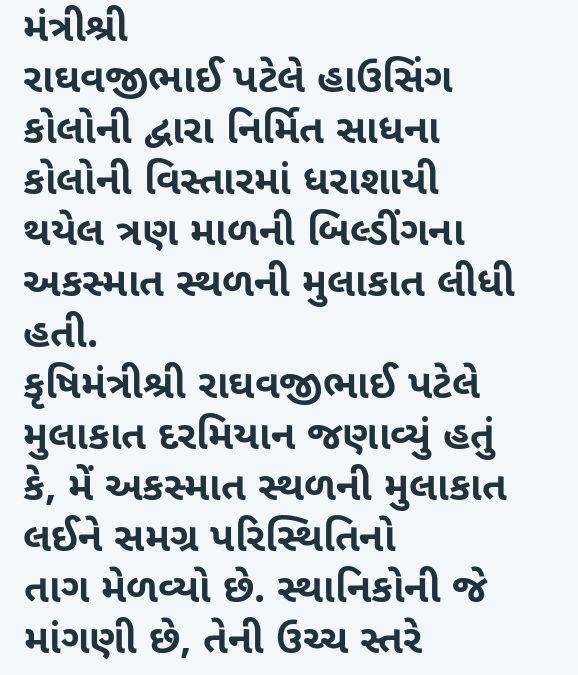મંત્રીશ્રી
રાઘવજીભાઈ પટેલે હાઉસિંગ કોલોની દ્વારા નિર્મિત સાધના કોલોની વિસ્તારમાં ધરાશાયી થયેલ ત્રણ માળની બિલ્ડીંગના
અકસ્માત સ્થળની મુલાકાત લીધી હતી.
કૃષિમંત્રીશ્રી રાઘવજીભાઈ પટેલે મુલાકાત દરમિયાન જણાવ્યું હતું કે, મેં અકસ્માત સ્થળની મુલાકાત લઈને સમગ્ર પરિસ્થિતિનો
તાગ મેળવ્યો છે. સ્થાનિકોની જે માંગણી છે, તેની ઉચ્ચ સ્તરે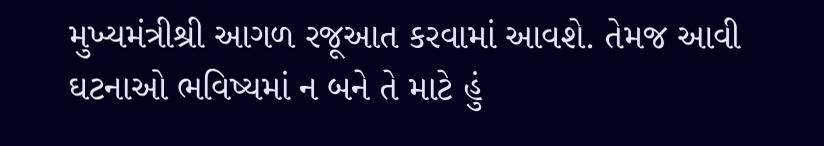મુખ્યમંત્રીશ્રી આગળ રજૂઆત કરવામાં આવશે. તેમજ આવી
ઘટનાઓ ભવિષ્યમાં ન બને તે માટે હું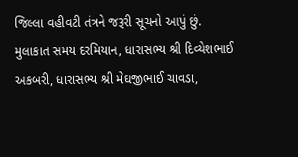જિલ્લા વહીવટી તંત્રને જરૂરી સૂચનો આપું છું.
મુલાકાત સમય દરમિયાન, ધારાસભ્ય શ્રી દિવ્યેશભાઈ અકબરી, ધારાસભ્ય શ્રી મેઘજીભાઈ ચાવડા,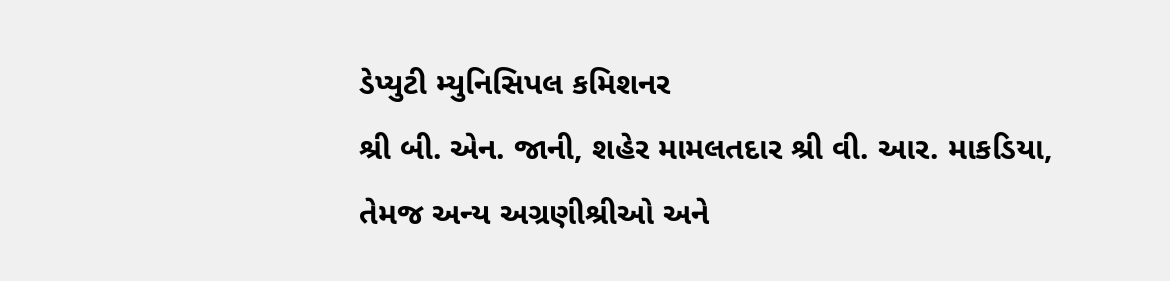ડેપ્યુટી મ્યુનિસિપલ કમિશનર
શ્રી બી. એન. જાની, શહેર મામલતદાર શ્રી વી. આર. માકડિયા, તેમજ અન્ય અગ્રણીશ્રીઓ અને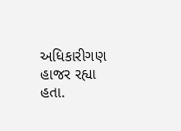અધિકારીગણ હાજર રહ્યા
હતા.